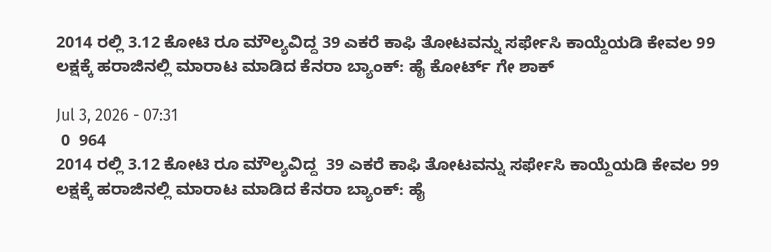2014 ರಲ್ಲಿ 3.12 ಕೋಟಿ ರೂ ಮೌಲ್ಯವಿದ್ದ 39 ಎಕರೆ ಕಾಫಿ ತೋಟವನ್ನು ಸರ್ಫೇಸಿ ಕಾಯ್ದೆಯಡಿ ಕೇವಲ 99 ಲಕ್ಷಕ್ಕೆ ಹರಾಜಿನಲ್ಲಿ ಮಾರಾಟ ಮಾಡಿದ ಕೆನರಾ ಬ್ಯಾಂಕ್‌: ಹೈ ಕೋರ್ಟ್‌ ಗೇ ಶಾಕ್‌

Jul 3, 2026 - 07:31
 0  964
2014 ರಲ್ಲಿ 3.12 ಕೋಟಿ ರೂ ಮೌಲ್ಯವಿದ್ದ  39 ಎಕರೆ ಕಾಫಿ ತೋಟವನ್ನು ಸರ್ಫೇಸಿ ಕಾಯ್ದೆಯಡಿ ಕೇವಲ 99 ಲಕ್ಷಕ್ಕೆ ಹರಾಜಿನಲ್ಲಿ ಮಾರಾಟ ಮಾಡಿದ ಕೆನರಾ ಬ್ಯಾಂಕ್‌: ಹೈ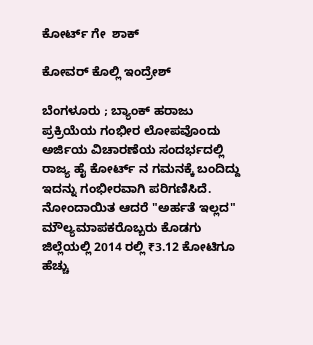ಕೋರ್ಟ್‌ ಗೇ  ಶಾಕ್‌

ಕೋವರ್‌ ಕೊಲ್ಲಿ ಇಂದ್ರೇಶ್‌

ಬೆಂಗಳೂರು ; ಬ್ಯಾಂಕ್ ಹರಾಜು ಪ್ರಕ್ರಿಯೆಯ ಗಂಭೀರ ಲೋಪವೊಂದು ಅರ್ಜಿಯ ವಿಚಾರಣೆಯ ಸಂದರ್ಭದಲ್ಲಿ ರಾಜ್ಯ ಹೈ ಕೋರ್ಟ್‌ ನ ಗಮನಕ್ಕೆ ಬಂದಿದ್ದು ಇದನ್ನು ಗಂಭೀರವಾಗಿ ಪರಿಗಣಿಸಿದೆ. ನೋಂದಾಯಿತ ಆದರೆ "ಅರ್ಹತೆ ಇಲ್ಲದ" ಮೌಲ್ಯಮಾಪಕರೊಬ್ಬರು ಕೊಡಗು ಜಿಲ್ಲೆಯಲ್ಲಿ 2014 ರಲ್ಲಿ ₹3.12 ಕೋಟಿಗೂ ಹೆಚ್ಚು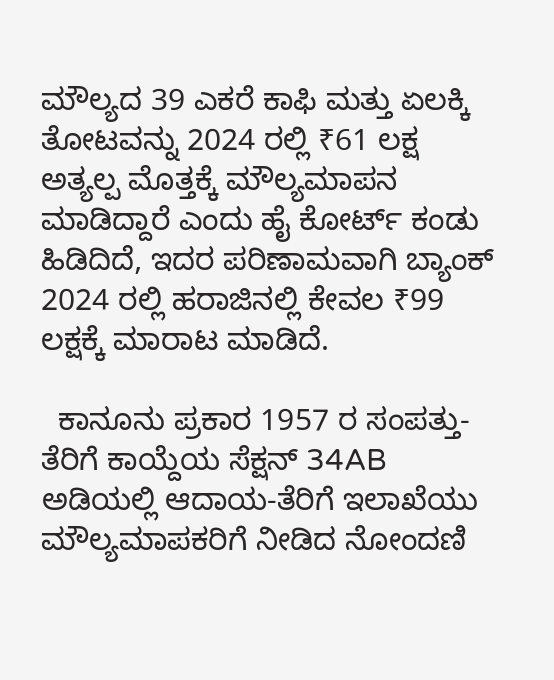ಮೌಲ್ಯದ 39 ಎಕರೆ ಕಾಫಿ ಮತ್ತು ಏಲಕ್ಕಿ ತೋಟವನ್ನು 2024 ರಲ್ಲಿ ₹61 ಲಕ್ಷ ಅತ್ಯಲ್ಪ ಮೊತ್ತಕ್ಕೆ ಮೌಲ್ಯಮಾಪನ ಮಾಡಿದ್ದಾರೆ ಎಂದು ಹೈ ಕೋರ್ಟ್‌ ಕಂಡು ಹಿಡಿದಿದೆ, ಇದರ ಪರಿಣಾಮವಾಗಿ ಬ್ಯಾಂಕ್ 2024 ರಲ್ಲಿ ಹರಾಜಿನಲ್ಲಿ ಕೇವಲ ₹99 ಲಕ್ಷಕ್ಕೆ ಮಾರಾಟ ಮಾಡಿದೆ.

  ಕಾನೂನು ಪ್ರಕಾರ 1957 ರ ಸಂಪತ್ತು-ತೆರಿಗೆ ಕಾಯ್ದೆಯ ಸೆಕ್ಷನ್ 34AB ಅಡಿಯಲ್ಲಿ ಆದಾಯ-ತೆರಿಗೆ ಇಲಾಖೆಯು ಮೌಲ್ಯಮಾಪಕರಿಗೆ ನೀಡಿದ ನೋಂದಣಿ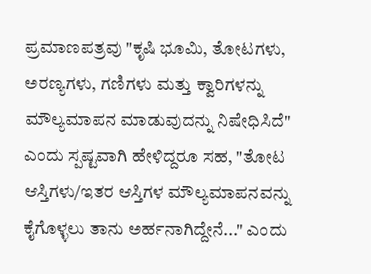ಪ್ರಮಾಣಪತ್ರವು "ಕೃಷಿ ಭೂಮಿ, ತೋಟಗಳು, ಅರಣ್ಯಗಳು, ಗಣಿಗಳು ಮತ್ತು ಕ್ವಾರಿಗಳನ್ನು ಮೌಲ್ಯಮಾಪನ ಮಾಡುವುದನ್ನು ನಿಷೇಧಿಸಿದೆ" ಎಂದು ಸ್ಪಷ್ಟವಾಗಿ ಹೇಳಿದ್ದರೂ ಸಹ, "ತೋಟ ಆಸ್ತಿಗಳು/ಇತರ ಆಸ್ತಿಗಳ ಮೌಲ್ಯಮಾಪನವನ್ನು ಕೈಗೊಳ್ಳಲು ತಾನು ಅರ್ಹನಾಗಿದ್ದೇನೆ..." ಎಂದು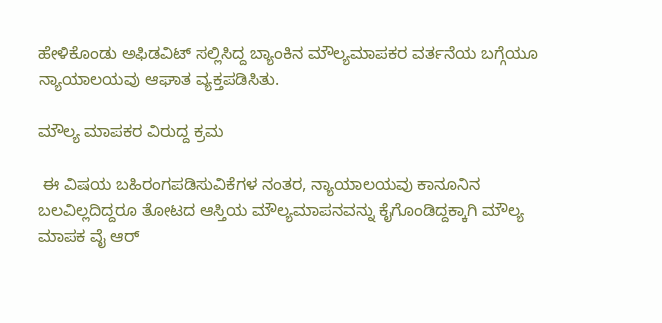ಹೇಳಿಕೊಂಡು ಅಫಿಡವಿಟ್ ಸಲ್ಲಿಸಿದ್ದ ಬ್ಯಾಂಕಿನ ಮೌಲ್ಯಮಾಪಕರ ವರ್ತನೆಯ ಬಗ್ಗೆಯೂ ನ್ಯಾಯಾಲಯವು ಆಘಾತ ವ್ಯಕ್ತಪಡಿಸಿತು.

ಮೌಲ್ಯ ಮಾಪಕರ ವಿರುದ್ದ ಕ್ರಮ

 ಈ ವಿಷಯ ಬಹಿರಂಗಪಡಿಸುವಿಕೆಗಳ ನಂತರ, ನ್ಯಾಯಾಲಯವು ಕಾನೂನಿನ ಬಲವಿಲ್ಲದಿದ್ದರೂ ತೋಟದ ಆಸ್ತಿಯ ಮೌಲ್ಯಮಾಪನವನ್ನು ಕೈಗೊಂಡಿದ್ದಕ್ಕಾಗಿ ಮೌಲ್ಯ ಮಾಪಕ ವೈ ಆರ್‌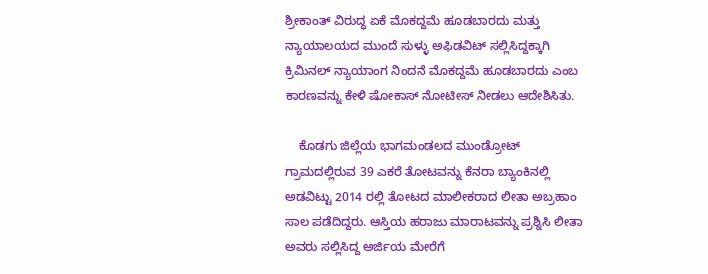ಶ್ರೀಕಾಂತ್ ವಿರುದ್ಧ ಏಕೆ ಮೊಕದ್ದಮೆ ಹೂಡಬಾರದು ಮತ್ತು ನ್ಯಾಯಾಲಯದ ಮುಂದೆ ಸುಳ್ಳು ಅಫಿಡವಿಟ್ ಸಲ್ಲಿಸಿದ್ದಕ್ಕಾಗಿ ಕ್ರಿಮಿನಲ್ ನ್ಯಾಯಾಂಗ ನಿಂದನೆ ಮೊಕದ್ದಮೆ ಹೂಡಬಾರದು ಎಂಬ ಕಾರಣವನ್ನು ಕೇಳಿ ಷೋಕಾಸ್‌ ನೋಟೀಸ್‌ ನೀಡಲು ಆದೇಶಿಸಿತು.

    ಕೊಡಗು ಜಿಲ್ಲೆಯ ಭಾಗಮಂಡಲದ ಮುಂಡ್ರೋಟ್‌ ಗ್ರಾಮದಲ್ಲಿರುವ 39 ಎಕರೆ ತೋಟವನ್ನು ಕೆನರಾ ಬ್ಯಾಂಕಿನಲ್ಲಿ ಅಡವಿಟ್ಟು 2014 ರಲ್ಲಿ ತೋಟದ ಮಾಲೀಕರಾದ ಲೀತಾ ಅಬ್ರಹಾಂ ಸಾಲ ಪಡೆದಿದ್ದರು. ಆಸ್ತಿಯ ಹರಾಜು ಮಾರಾಟವನ್ನು ಪ್ರಶ್ನಿಸಿ ಲೀತಾ ಅವರು ಸಲ್ಲಿಸಿದ್ದ ಅರ್ಜಿಯ ಮೇರೆಗೆ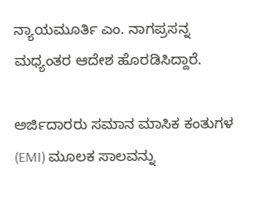ನ್ಯಾಯಮೂರ್ತಿ ಎಂ. ನಾಗಪ್ರಸನ್ನ ಮಧ್ಯಂತರ ಆದೇಶ ಹೊರಡಿಸಿದ್ದಾರೆ.

ಅರ್ಜಿದಾರರು ಸಮಾನ ಮಾಸಿಕ ಕಂತುಗಳ (EMI) ಮೂಲಕ ಸಾಲವನ್ನು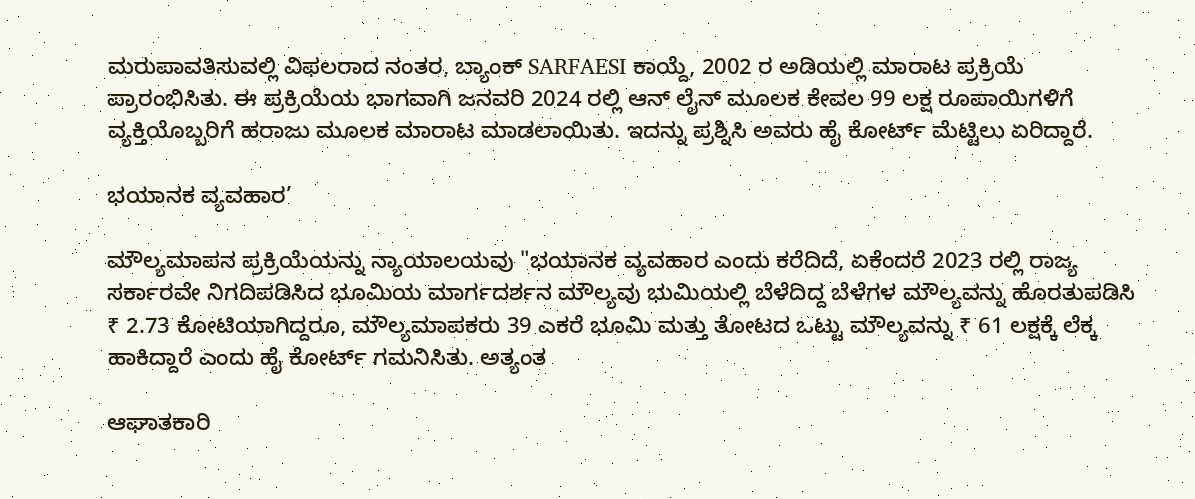ಮರುಪಾವತಿಸುವಲ್ಲಿ ವಿಫಲರಾದ ನಂತರ, ಬ್ಯಾಂಕ್ SARFAESI ಕಾಯ್ದೆ, 2002 ರ ಅಡಿಯಲ್ಲಿ ಮಾರಾಟ ಪ್ರಕ್ರಿಯೆ ಪ್ರಾರಂಭಿಸಿತು. ಈ ಪ್ರಕ್ರಿಯೆಯ ಭಾಗವಾಗಿ ಜನವರಿ 2024 ರಲ್ಲಿ ಆನ್‌ ಲೈನ್‌ ಮೂಲಕ ಕೇವಲ 99 ಲಕ್ಷ ರೂಪಾಯಿಗಳಿಗೆ ವ್ಯಕ್ತಿಯೊಬ್ಬರಿಗೆ ಹರಾಜು ಮೂಲಕ ಮಾರಾಟ ಮಾಡಲಾಯಿತು. ಇದನ್ನು ಪ್ರಶ್ನಿಸಿ ಅವರು ಹೈ ಕೋರ್ಟ್‌ ಮೆಟ್ಟಿಲು ಏರಿದ್ದಾರೆ.

ಭಯಾನಕ ವ್ಯವಹಾರ’

ಮೌಲ್ಯಮಾಪನ ಪ್ರಕ್ರಿಯೆಯನ್ನು ನ್ಯಾಯಾಲಯವು "ಭಯಾನಕ ವ್ಯವಹಾರ ಎಂದು ಕರೆದಿದೆ, ಏಕೆಂದರೆ 2023 ರಲ್ಲಿ ರಾಜ್ಯ ಸರ್ಕಾರವೇ ನಿಗದಿಪಡಿಸಿದ ಭೂಮಿಯ ಮಾರ್ಗದರ್ಶನ ಮೌಲ್ಯವು ಭುಮಿಯಲ್ಲಿ ಬೆಳೆದಿದ್ದ ಬೆಳೆಗಳ ಮೌಲ್ಯವನ್ನು ಹೊರತುಪಡಿಸಿ ₹ 2.73 ಕೋಟಿಯಾಗಿದ್ದರೂ, ಮೌಲ್ಯಮಾಪಕರು 39 ಎಕರೆ ಭೂಮಿ ಮತ್ತು ತೋಟದ ಒಟ್ಟು ಮೌಲ್ಯವನ್ನು ₹ 61 ಲಕ್ಷಕ್ಕೆ ಲೆಕ್ಕ ಹಾಕಿದ್ದಾರೆ ಎಂದು ಹೈ ಕೋರ್ಟ್‌ ಗಮನಿಸಿತು. ಅತ್ಯಂತ

ಆಘಾತಕಾರಿ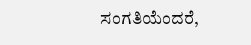ಸಂಗತಿಯೆಂದರೆ,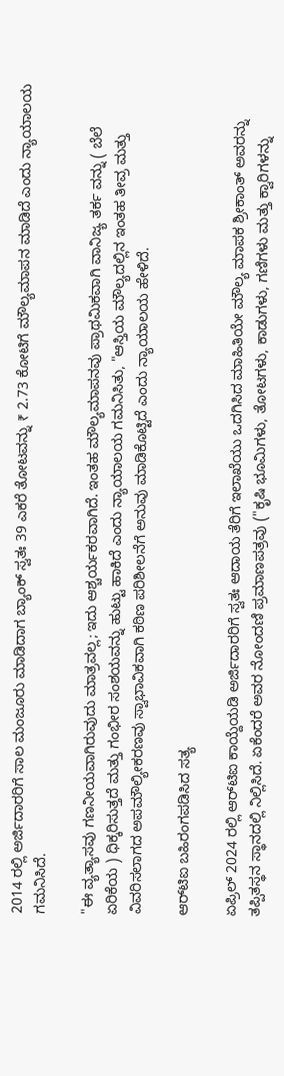2014 ರಲ್ಲಿ ಅರ್ಜಿದಾರರಿಗೆ ಸಾಲ ಮಂಜೂರು ಮಾಡಿದಾಗ ಬ್ಯಾಂಕ್ ಸ್ವತಃ 39 ಎಕರೆ ತೋಟವನ್ನು ₹ 2.73 ಕೋಟಿಗೆ ಮೌಲ್ಯಮಾಪನ ಮಾಡಿದೆ ಎಂದು ನ್ಯಾಯಾಲಯ ಗಮನಿಸಿದೆ.

"ಈ ವ್ಯತ್ಯಾಸವು ಗಣನೀಯವಾಗಿರುವುದು ಮಾತ್ರವಲ್ಲ; ಇದು ಆಶ್ಚರ್ಯಕರವಾಗಿದೆ. ಇಂತಹ ಮೌಲ್ಯಮಾಪನವು ಪ್ರಾಥಮಿಕವಾಗಿ ವಾನಿಜ್ಯ ತರ್ಕ ವನ್ನು ( ಬೆಲೆ ಏರಿಕೆಯ ) ಧಿಕ್ಕರಿಸುತ್ತದೆ ಮತ್ತು ಗಂಭೀರ ಸಂಶಯವನ್ನು ಹುಟ್ಟು ಹಾಕಿದೆ ಎಂದು ನ್ಯಾಯಾಲಯ ಗಮನಿಸಿತು, "ಆಸ್ತಿಯ ಮೌಲ್ಯದಲ್ಲಿನ ಇಂತಹ ತೀವ್ರ ಮತ್ತು ವಿವರಿಸಲಾಗದ ಅಪಮೌಲ್ಯೀಕರಣವು ಸ್ವಾಭಾವಿಕವಾಗಿ ಕಠಿಣ ಪರಿಶೀಲನೆಗೆ ಅನುವು ಮಾಡಿಕೊಟ್ಟಿದೆ ಎಂದು ನ್ಯಾಯಾಲಯ ಹೇಳಿದೆ.

ಆರ್‌ಟಿಐ ಬಹಿರಂಗಪಡಿಸಿದ ಸತ್ಯ

ಏಪ್ರಿಲ್ 2024 ರಲ್ಲಿ ಆರ್‌ಟಿಐ ಕಾಯ್ದೆಯಡಿ ಅರ್ಜಿದಾರರಿಗೆ ಸ್ವತಃ ಆದಾಯ ತೆರಿಗೆ ಇಲಾಖೆಯು ಒದಗಿಸಿದ ಮಾಹಿತಿಯೇ ಮೌಲ್ಯ ಮಾಪಕ ಶ್ರೀಕಾಂತ್ ಅವರನ್ನು ತಪ್ಪಿತಸ್ಥನ ಸ್ಥಾನದಲ್ಲಿ ನಿಲ್ಲಿಸಿದೆ. ಏಕೆಂದರೆ ಅವರ ನೋಂದಣಿ ಪ್ರಮಾಣಪತ್ರವು ("ಕೃಷಿ ಭೂಮಿಗಳು, ತೋಟಗಳು, ಕಾಡುಗಳು, ಗಣಿಗಳು ಮತ್ತು ಕ್ವಾರಿಗಳನ್ನು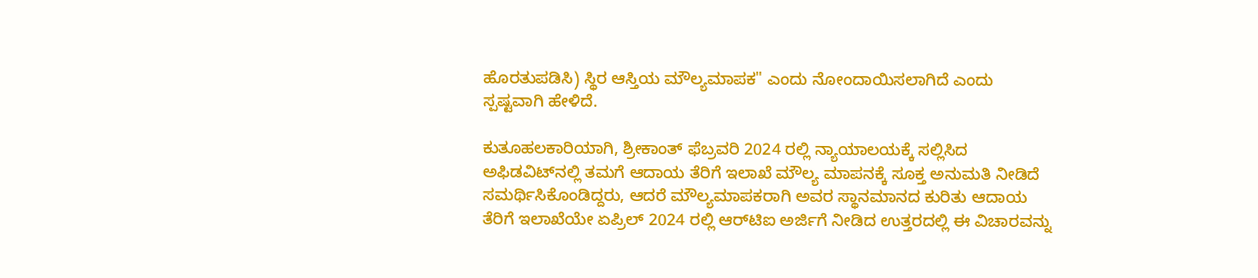ಹೊರತುಪಡಿಸಿ) ಸ್ಥಿರ ಆಸ್ತಿಯ ಮೌಲ್ಯಮಾಪಕ" ಎಂದು ನೋಂದಾಯಿಸಲಾಗಿದೆ ಎಂದು ಸ್ಪಷ್ಟವಾಗಿ ಹೇಳಿದೆ.

ಕುತೂಹಲಕಾರಿಯಾಗಿ, ಶ್ರೀಕಾಂತ್ ಫೆಬ್ರವರಿ 2024 ರಲ್ಲಿ ನ್ಯಾಯಾಲಯಕ್ಕೆ ಸಲ್ಲಿಸಿದ ಅಫಿಡವಿಟ್‌ನಲ್ಲಿ ತಮಗೆ ಆದಾಯ ತೆರಿಗೆ ಇಲಾಖೆ ಮೌಲ್ಯ ಮಾಪನಕ್ಕೆ ಸೂಕ್ತ ಅನುಮತಿ ನೀಡಿದೆ ಸಮರ್ಥಿಸಿಕೊಂಡಿದ್ದರು, ಆದರೆ ಮೌಲ್ಯಮಾಪಕರಾಗಿ ಅವರ ಸ್ಥಾನಮಾನದ ಕುರಿತು ಆದಾಯ ತೆರಿಗೆ ಇಲಾಖೆಯೇ ಏಪ್ರಿಲ್ 2024 ರಲ್ಲಿ ಆರ್‌ಟಿಐ ಅರ್ಜಿಗೆ ನೀಡಿದ ಉತ್ತರದಲ್ಲಿ ಈ ವಿಚಾರವನ್ನು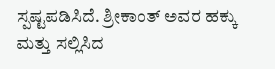ಸ್ಪಷ್ಟಪಡಿಸಿದೆ. ಶ್ರೀಕಾಂತ್ ಅವರ ಹಕ್ಕು ಮತ್ತು ಸಲ್ಲಿಸಿದ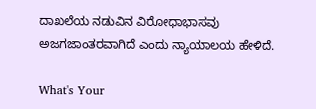ದಾಖಲೆಯ ನಡುವಿನ ವಿರೋಧಾಭಾಸವು ಅಜಗಜಾಂತರವಾಗಿದೆ ಎಂದು ನ್ಯಾಯಾಲಯ ಹೇಳಿದೆ.

What's Your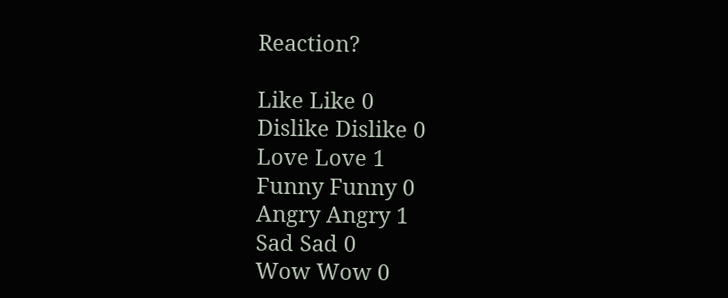Reaction?

Like Like 0
Dislike Dislike 0
Love Love 1
Funny Funny 0
Angry Angry 1
Sad Sad 0
Wow Wow 0